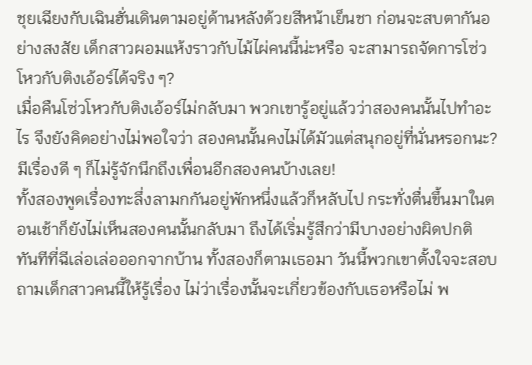ชุยเฉียงกับเฉินฮั่นเดินตามอยู่ด้านหลังด้วยสีหน้าเย็นชา ก่อนจะสบตากันอย่างสงสัย เด็กสาวผอมแห้งราวกับไม้ไผ่คนนี้น่ะหรือ จะสามารถจัดการโซ่วโหวกับติงเอ้อร์ได้จริง ๆ?
เมื่อคืนโซ่วโหวกับติงเอ้อร์ไม่กลับมา พวกเขารู้อยู่แล้วว่าสองคนนั้นไปทำอะไร จึงยังคิดอย่างไม่พอใจว่า สองคนนั้นคงไม่ได้มัวแต่สนุกอยู่ที่นั่นหรอกนะ? มีเรื่องดี ๆ ก็ไม่รู้จักนึกถึงเพื่อนอีกสองคนบ้างเลย!
ทั้งสองพูดเรื่องทะลึ่งลามกกันอยู่พักหนึ่งแล้วก็หลับไป กระทั่งตื่นขึ้นมาในตอนเช้าก็ยังไม่เห็นสองคนนั้นกลับมา ถึงได้เริ่มรู้สึกว่ามีบางอย่างผิดปกติ
ทันทีที่ฉีเล่อเล่อออกจากบ้าน ทั้งสองก็ตามเธอมา วันนี้พวกเขาตั้งใจจะสอบถามเด็กสาวคนนี้ให้รู้เรื่อง ไม่ว่าเรื่องนั้นจะเกี่ยวข้องกับเธอหรือไม่ พ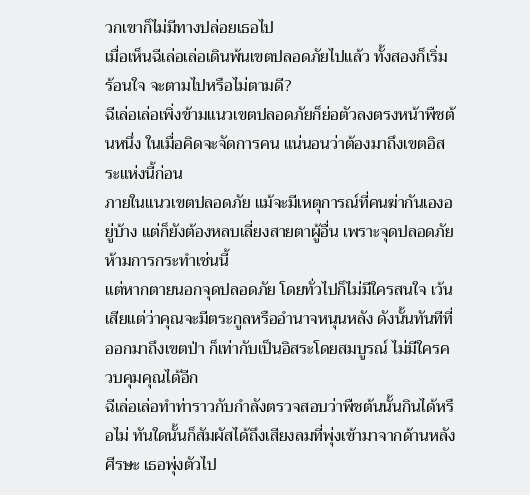วกเขาก็ไม่มีทางปล่อยเธอไป
เมื่อเห็นฉีเล่อเล่อเดินพ้นเขตปลอดภัยไปแล้ว ทั้งสองก็เริ่มร้อนใจ จะตามไปหรือไม่ตามดี?
ฉีเล่อเล่อเพิ่งข้ามแนวเขตปลอดภัยก็ย่อตัวลงตรงหน้าพืชต้นหนึ่ง ในเมื่อคิดจะจัดการคน แน่นอนว่าต้องมาถึงเขตอิสระแห่งนี้ก่อน
ภายในแนวเขตปลอดภัย แม้จะมีเหตุการณ์ที่คนฆ่ากันเองอยู่บ้าง แต่ก็ยังต้องหลบเลี่ยงสายตาผู้อื่น เพราะจุดปลอดภัยห้ามการกระทำเช่นนี้
แต่หากตายนอกจุดปลอดภัย โดยทั่วไปก็ไม่มีใครสนใจ เว้นเสียแต่ว่าคุณจะมีตระกูลหรืออำนาจหนุนหลัง ดังนั้นทันทีที่ออกมาถึงเขตป่า ก็เท่ากับเป็นอิสระโดยสมบูรณ์ ไม่มีใครควบคุมคุณได้อีก
ฉีเล่อเล่อทำท่าราวกับกำลังตรวจสอบว่าพืชต้นนั้นกินได้หรือไม่ ทันใดนั้นก็สัมผัสได้ถึงเสียงลมที่พุ่งเข้ามาจากด้านหลังศีรษะ เธอพุ่งตัวไป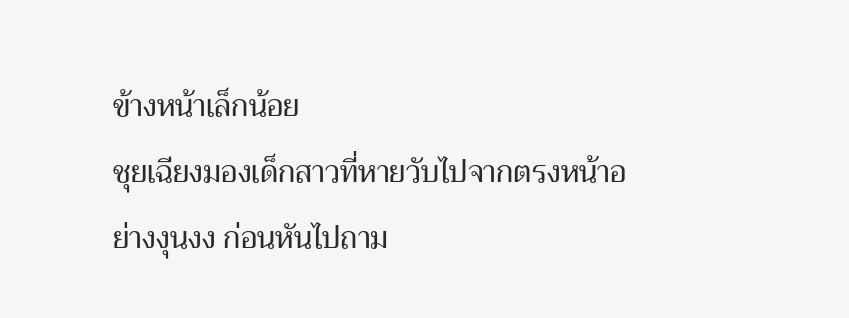ข้างหน้าเล็กน้อย
ชุยเฉียงมองเด็กสาวที่หายวับไปจากตรงหน้าอย่างงุนงง ก่อนหันไปถาม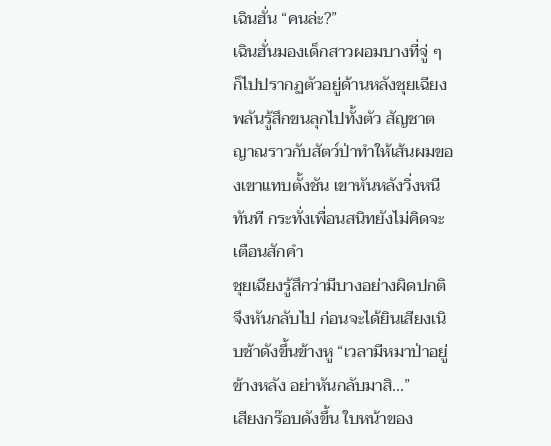เฉินฮั่น “คนล่ะ?”
เฉินฮั่นมองเด็กสาวผอมบางที่จู่ ๆ ก็ไปปรากฏตัวอยู่ด้านหลังชุยเฉียง พลันรู้สึกขนลุกไปทั้งตัว สัญชาตญาณราวกับสัตว์ป่าทำให้เส้นผมของเขาแทบตั้งชัน เขาหันหลังวิ่งหนีทันที กระทั่งเพื่อนสนิทยังไม่คิดจะเตือนสักคำ
ชุยเฉียงรู้สึกว่ามีบางอย่างผิดปกติจึงหันกลับไป ก่อนจะได้ยินเสียงเนิบช้าดังขึ้นข้างหู “เวลามีหมาป่าอยู่ข้างหลัง อย่าหันกลับมาสิ...”
เสียงกร๊อบดังขึ้น ใบหน้าของ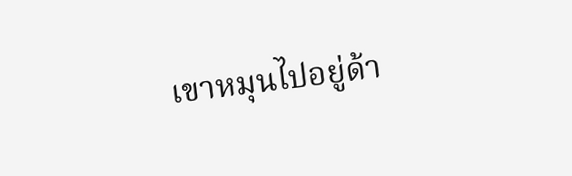เขาหมุนไปอยู่ด้า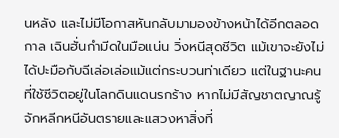นหลัง และไม่มีโอกาสหันกลับมามองข้างหน้าได้อีกตลอดกาล เฉินฮั่นกำมีดในมือแน่น วิ่งหนีสุดชีวิต แม้เขาจะยังไม่ได้ปะมือกับฉีเล่อเล่อแม้แต่กระบวนท่าเดียว แต่ในฐานะคนที่ใช้ชีวิตอยู่ในโลกดินแดนรกร้าง หากไม่มีสัญชาตญาณรู้จักหลีกหนีอันตรายและแสวงหาสิ่งที่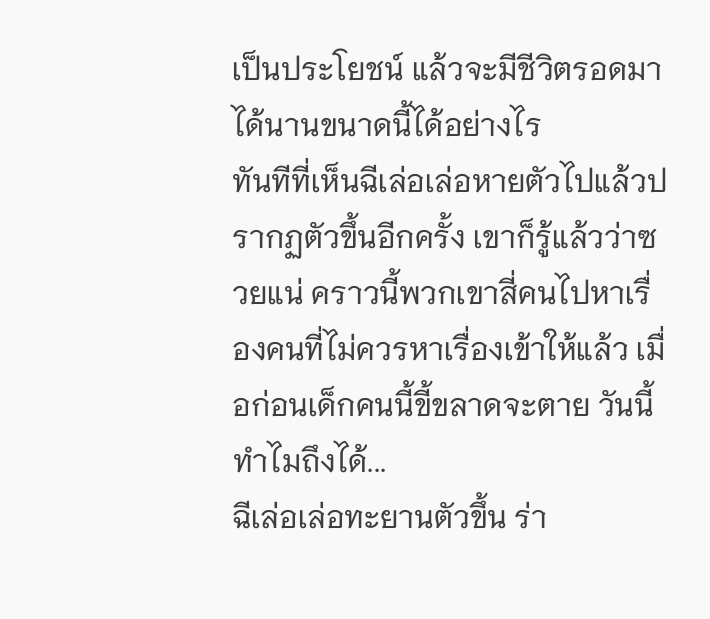เป็นประโยชน์ แล้วจะมีชีวิตรอดมาได้นานขนาดนี้ได้อย่างไร
ทันทีที่เห็นฉีเล่อเล่อหายตัวไปแล้วปรากฏตัวขึ้นอีกครั้ง เขาก็รู้แล้วว่าซวยแน่ คราวนี้พวกเขาสี่คนไปหาเรื่องคนที่ไม่ควรหาเรื่องเข้าให้แล้ว เมื่อก่อนเด็กคนนี้ขี้ขลาดจะตาย วันนี้ทำไมถึงได้...
ฉีเล่อเล่อทะยานตัวขึ้น ร่า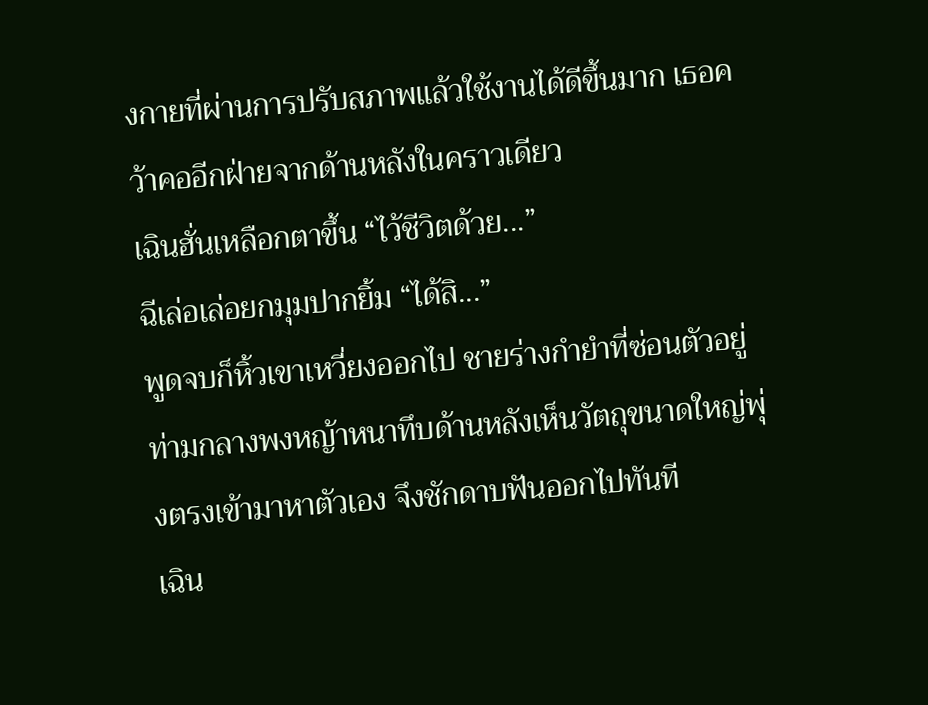งกายที่ผ่านการปรับสภาพแล้วใช้งานได้ดีขึ้นมาก เธอคว้าคออีกฝ่ายจากด้านหลังในคราวเดียว
เฉินฮั่นเหลือกตาขึ้น “ไว้ชีวิตด้วย...”
ฉีเล่อเล่อยกมุมปากยิ้ม “ได้สิ...”
พูดจบก็หิ้วเขาเหวี่ยงออกไป ชายร่างกำยำที่ซ่อนตัวอยู่ท่ามกลางพงหญ้าหนาทึบด้านหลังเห็นวัตถุขนาดใหญ่พุ่งตรงเข้ามาหาตัวเอง จึงชักดาบฟันออกไปทันที
เฉิน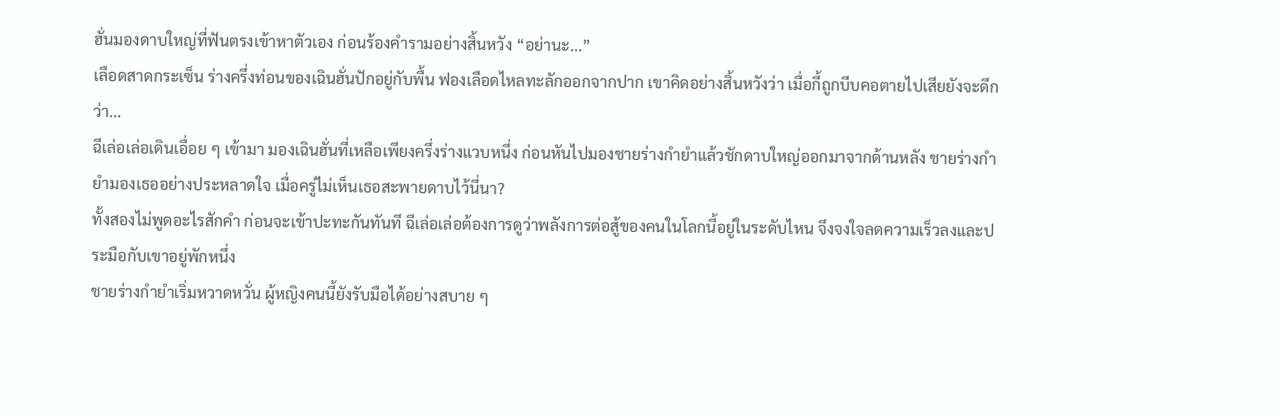ฮั่นมองดาบใหญ่ที่ฟันตรงเข้าหาตัวเอง ก่อนร้องคำรามอย่างสิ้นหวัง “อย่านะ...”
เลือดสาดกระเซ็น ร่างครึ่งท่อนของเฉินฮั่นปักอยู่กับพื้น ฟองเลือดไหลทะลักออกจากปาก เขาคิดอย่างสิ้นหวังว่า เมื่อกี้ถูกบีบคอตายไปเสียยังจะดีกว่า...
ฉีเล่อเล่อเดินเอื่อย ๆ เข้ามา มองเฉินฮั่นที่เหลือเพียงครึ่งร่างแวบหนึ่ง ก่อนหันไปมองชายร่างกำยำแล้วชักดาบใหญ่ออกมาจากด้านหลัง ชายร่างกำยำมองเธออย่างประหลาดใจ เมื่อครู่ไม่เห็นเธอสะพายดาบไว้นี่นา?
ทั้งสองไม่พูดอะไรสักคำ ก่อนจะเข้าปะทะกันทันที ฉีเล่อเล่อต้องการดูว่าพลังการต่อสู้ของคนในโลกนี้อยู่ในระดับไหน จึงจงใจลดความเร็วลงและประมือกับเขาอยู่พักหนึ่ง
ชายร่างกำยำเริ่มหวาดหวั่น ผู้หญิงคนนี้ยังรับมือได้อย่างสบาย ๆ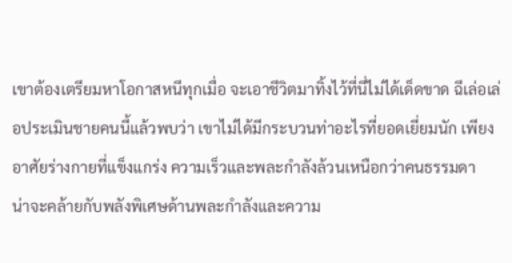เขาต้องเตรียมหาโอกาสหนีทุกเมื่อ จะเอาชีวิตมาทิ้งไว้ที่นี่ไม่ได้เด็ดขาด ฉีเล่อเล่อประเมินชายคนนี้แล้วพบว่า เขาไม่ได้มีกระบวนท่าอะไรที่ยอดเยี่ยมนัก เพียงอาศัยร่างกายที่แข็งแกร่ง ความเร็วและพละกำลังล้วนเหนือกว่าคนธรรมดา
น่าจะคล้ายกับพลังพิเศษด้านพละกำลังและความ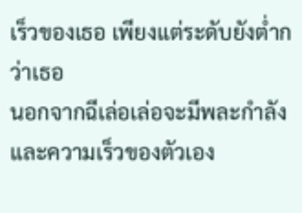เร็วของเธอ เพียงแต่ระดับยังต่ำกว่าเธอ
นอกจากฉีเล่อเล่อจะมีพละกำลังและความเร็วของตัวเอง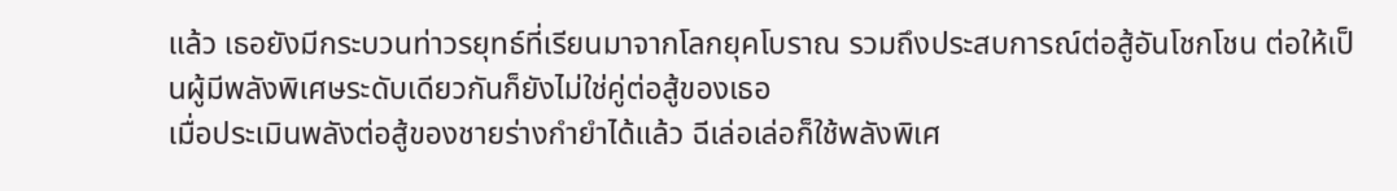แล้ว เธอยังมีกระบวนท่าวรยุทธ์ที่เรียนมาจากโลกยุคโบราณ รวมถึงประสบการณ์ต่อสู้อันโชกโชน ต่อให้เป็นผู้มีพลังพิเศษระดับเดียวกันก็ยังไม่ใช่คู่ต่อสู้ของเธอ
เมื่อประเมินพลังต่อสู้ของชายร่างกำยำได้แล้ว ฉีเล่อเล่อก็ใช้พลังพิเศ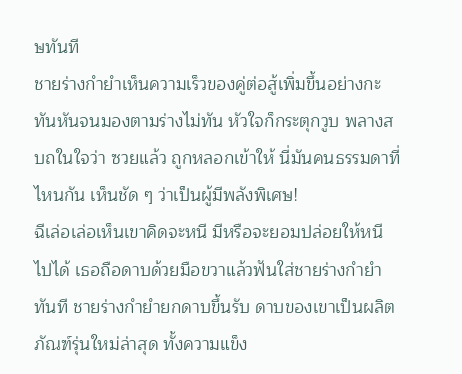ษทันที
ชายร่างกำยำเห็นความเร็วของคู่ต่อสู้เพิ่มขึ้นอย่างกะทันหันจนมองตามร่างไม่ทัน หัวใจก็กระตุกวูบ พลางสบถในใจว่า ซวยแล้ว ถูกหลอกเข้าให้ นี่มันคนธรรมดาที่ไหนกัน เห็นชัด ๆ ว่าเป็นผู้มีพลังพิเศษ!
ฉีเล่อเล่อเห็นเขาคิดจะหนี มีหรือจะยอมปล่อยให้หนีไปได้ เธอถือดาบด้วยมือขวาแล้วฟันใส่ชายร่างกำยำทันที ชายร่างกำยำยกดาบขึ้นรับ ดาบของเขาเป็นผลิตภัณฑ์รุ่นใหม่ล่าสุด ทั้งความแข็ง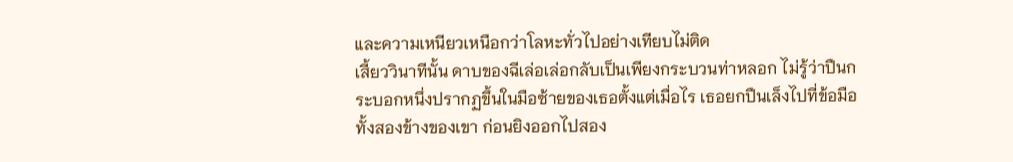และความเหนียวเหนือกว่าโลหะทั่วไปอย่างเทียบไม่ติด
เสี้ยววินาทีนั้น ดาบของฉีเล่อเล่อกลับเป็นเพียงกระบวนท่าหลอก ไม่รู้ว่าปืนกระบอกหนึ่งปรากฏขึ้นในมือซ้ายของเธอตั้งแต่เมื่อไร เธอยกปืนเล็งไปที่ข้อมือทั้งสองข้างของเขา ก่อนยิงออกไปสอง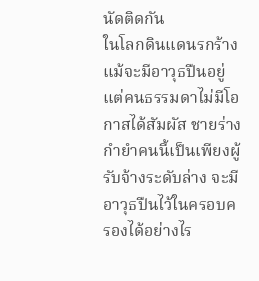นัดติดกัน
ในโลกดินแดนรกร้าง แม้จะมีอาวุธปืนอยู่ แต่คนธรรมดาไม่มีโอกาสได้สัมผัส ชายร่างกำยำคนนี้เป็นเพียงผู้รับจ้างระดับล่าง จะมีอาวุธปืนไว้ในครอบครองได้อย่างไร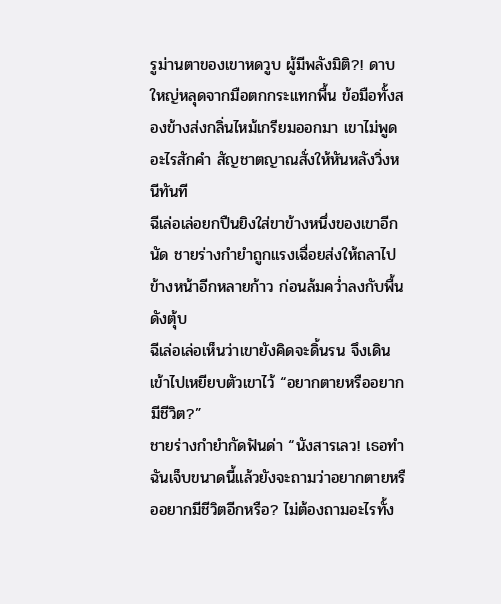รูม่านตาของเขาหดวูบ ผู้มีพลังมิติ?! ดาบใหญ่หลุดจากมือตกกระแทกพื้น ข้อมือทั้งสองข้างส่งกลิ่นไหม้เกรียมออกมา เขาไม่พูดอะไรสักคำ สัญชาตญาณสั่งให้หันหลังวิ่งหนีทันที
ฉีเล่อเล่อยกปืนยิงใส่ขาข้างหนึ่งของเขาอีกนัด ชายร่างกำยำถูกแรงเฉื่อยส่งให้ถลาไปข้างหน้าอีกหลายก้าว ก่อนล้มคว่ำลงกับพื้นดังตุ้บ
ฉีเล่อเล่อเห็นว่าเขายังคิดจะดิ้นรน จึงเดินเข้าไปเหยียบตัวเขาไว้ “อยากตายหรืออยากมีชีวิต?”
ชายร่างกำยำกัดฟันด่า “นังสารเลว! เธอทำฉันเจ็บขนาดนี้แล้วยังจะถามว่าอยากตายหรืออยากมีชีวิตอีกหรือ? ไม่ต้องถามอะไรทั้ง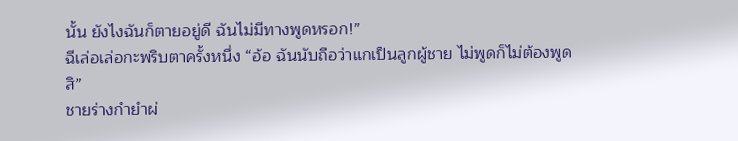นั้น ยังไงฉันก็ตายอยู่ดี ฉันไม่มีทางพูดหรอก!”
ฉีเล่อเล่อกะพริบตาครั้งหนึ่ง “อ้อ ฉันนับถือว่าแกเป็นลูกผู้ชาย ไม่พูดก็ไม่ต้องพูดสิ”
ชายร่างกำยำผ่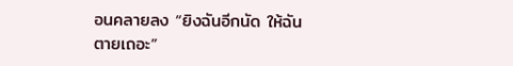อนคลายลง “ยิงฉันอีกนัด ให้ฉันตายเถอะ”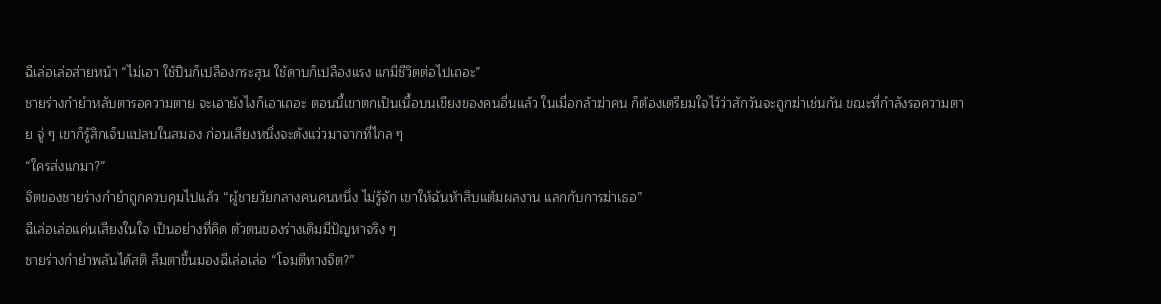ฉีเล่อเล่อส่ายหน้า “ไม่เอา ใช้ปืนก็เปลืองกระสุน ใช้ดาบก็เปลืองแรง แกมีชีวิตต่อไปเถอะ”
ชายร่างกำยำหลับตารอความตาย จะเอายังไงก็เอาเถอะ ตอนนี้เขาตกเป็นเนื้อบนเขียงของคนอื่นแล้ว ในเมื่อกล้าฆ่าคน ก็ต้องเตรียมใจไว้ว่าสักวันจะถูกฆ่าเช่นกัน ขณะที่กำลังรอความตาย จู่ ๆ เขาก็รู้สึกเจ็บแปลบในสมอง ก่อนเสียงหนึ่งจะดังแว่วมาจากที่ไกล ๆ
“ใครส่งแกมา?”
จิตของชายร่างกำยำถูกควบคุมไปแล้ว “ผู้ชายวัยกลางคนคนหนึ่ง ไม่รู้จัก เขาให้ฉันห้าสิบแต้มผลงาน แลกกับการฆ่าเธอ”
ฉีเล่อเล่อแค่นเสียงในใจ เป็นอย่างที่คิด ตัวตนของร่างเดิมมีปัญหาจริง ๆ
ชายร่างกำยำพลันได้สติ ลืมตาขึ้นมองฉีเล่อเล่อ “โจมตีทางจิต?”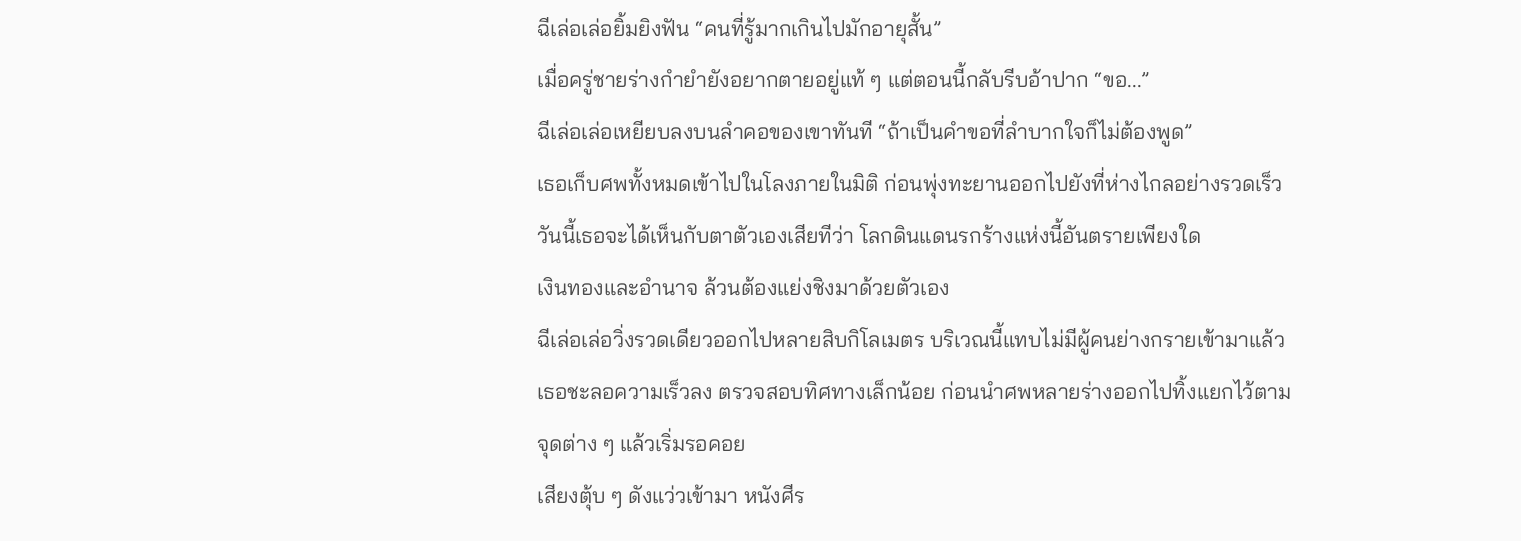ฉีเล่อเล่อยิ้มยิงฟัน “คนที่รู้มากเกินไปมักอายุสั้น”
เมื่อครู่ชายร่างกำยำยังอยากตายอยู่แท้ ๆ แต่ตอนนี้กลับรีบอ้าปาก “ขอ...”
ฉีเล่อเล่อเหยียบลงบนลำคอของเขาทันที “ถ้าเป็นคำขอที่ลำบากใจก็ไม่ต้องพูด”
เธอเก็บศพทั้งหมดเข้าไปในโลงภายในมิติ ก่อนพุ่งทะยานออกไปยังที่ห่างไกลอย่างรวดเร็ว
วันนี้เธอจะได้เห็นกับตาตัวเองเสียทีว่า โลกดินแดนรกร้างแห่งนี้อันตรายเพียงใด
เงินทองและอำนาจ ล้วนต้องแย่งชิงมาด้วยตัวเอง
ฉีเล่อเล่อวิ่งรวดเดียวออกไปหลายสิบกิโลเมตร บริเวณนี้แทบไม่มีผู้คนย่างกรายเข้ามาแล้ว เธอชะลอความเร็วลง ตรวจสอบทิศทางเล็กน้อย ก่อนนำศพหลายร่างออกไปทิ้งแยกไว้ตามจุดต่าง ๆ แล้วเริ่มรอคอย
เสียงตุ้บ ๆ ดังแว่วเข้ามา หนังศีร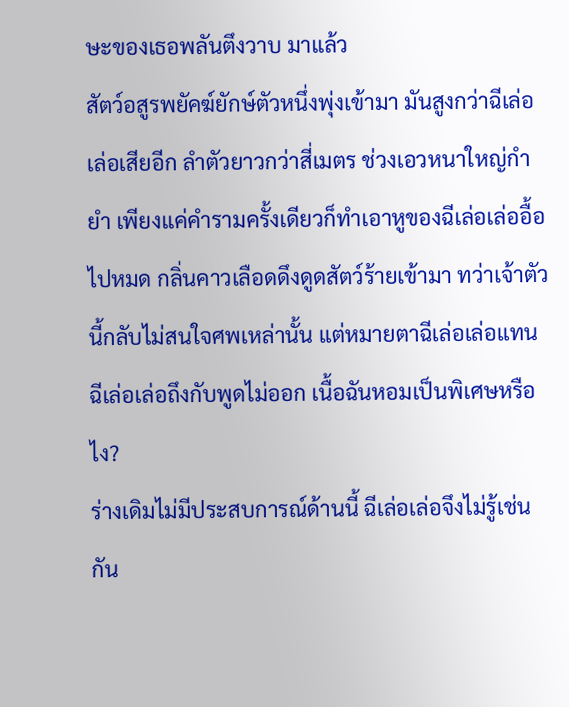ษะของเธอพลันตึงวาบ มาแล้ว
สัตว์อสูรพยัคฆ์ยักษ์ตัวหนึ่งพุ่งเข้ามา มันสูงกว่าฉีเล่อเล่อเสียอีก ลำตัวยาวกว่าสี่เมตร ช่วงเอวหนาใหญ่กำยำ เพียงแค่คำรามครั้งเดียวก็ทำเอาหูของฉีเล่อเล่ออื้อไปหมด กลิ่นคาวเลือดดึงดูดสัตว์ร้ายเข้ามา ทว่าเจ้าตัวนี้กลับไม่สนใจศพเหล่านั้น แต่หมายตาฉีเล่อเล่อแทน
ฉีเล่อเล่อถึงกับพูดไม่ออก เนื้อฉันหอมเป็นพิเศษหรือไง?
ร่างเดิมไม่มีประสบการณ์ด้านนี้ ฉีเล่อเล่อจึงไม่รู้เช่นกัน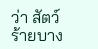ว่า สัตว์ร้ายบาง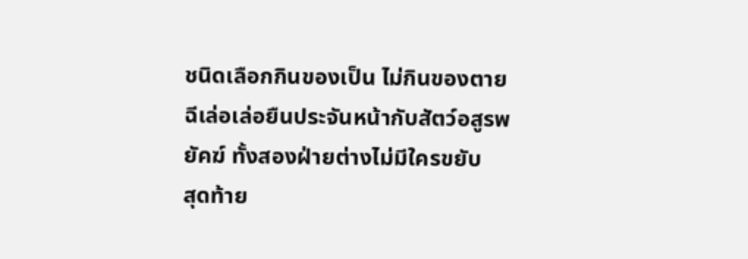ชนิดเลือกกินของเป็น ไม่กินของตาย ฉีเล่อเล่อยืนประจันหน้ากับสัตว์อสูรพยัคฆ์ ทั้งสองฝ่ายต่างไม่มีใครขยับ
สุดท้าย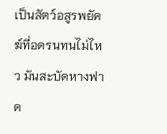เป็นสัตว์อสูรพยัคฆ์ที่อดรนทนไม่ไหว มันสะบัดหางฟาด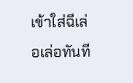เข้าใส่ฉีเล่อเล่อทันที